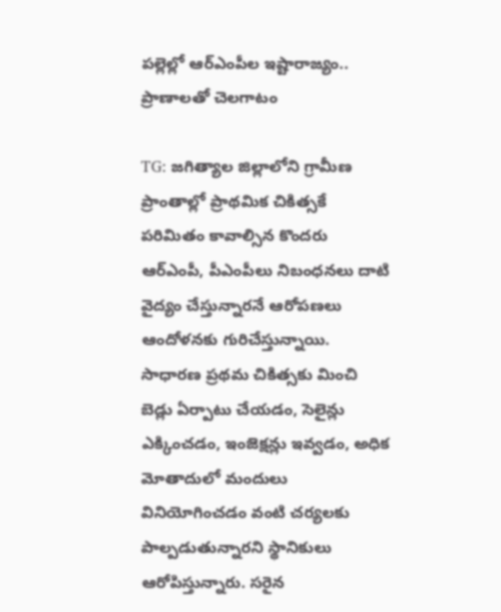పల్లెల్లో ఆర్ఎంపీల ఇష్టారాజ్యం.. ప్రాణాలతో చెలగాటం

TG: జగిత్యాల జిల్లాలోని గ్రామీణ ప్రాంతాల్లో ప్రాథమిక చికిత్సకే పరిమితం కావాల్సిన కొందరు ఆర్ఎంపీ, పీఎంపీలు నిబంధనలు దాటి వైద్యం చేస్తున్నారనే ఆరోపణలు ఆందోళనకు గురిచేస్తున్నాయి. సాధారణ ప్రథమ చికిత్సకు మించి బెడ్లు ఏర్పాటు చేయడం, సెలైన్లు ఎక్కించడం, ఇంజెక్షన్లు ఇవ్వడం, అధిక మోతాదులో మందులు వినియోగించడం వంటి చర్యలకు పాల్పడుతున్నారని స్థానికులు ఆరోపిస్తున్నారు. సరైన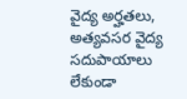వైద్య అర్హతలు, అత్యవసర వైద్య సదుపాయాలు లేకుండా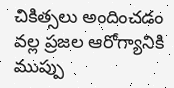చికిత్సలు అందించడం వల్ల ప్రజల ఆరోగ్యానికి ముప్పు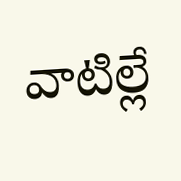వాటిల్లే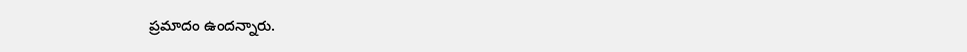ప్రమాదం ఉందన్నారు.